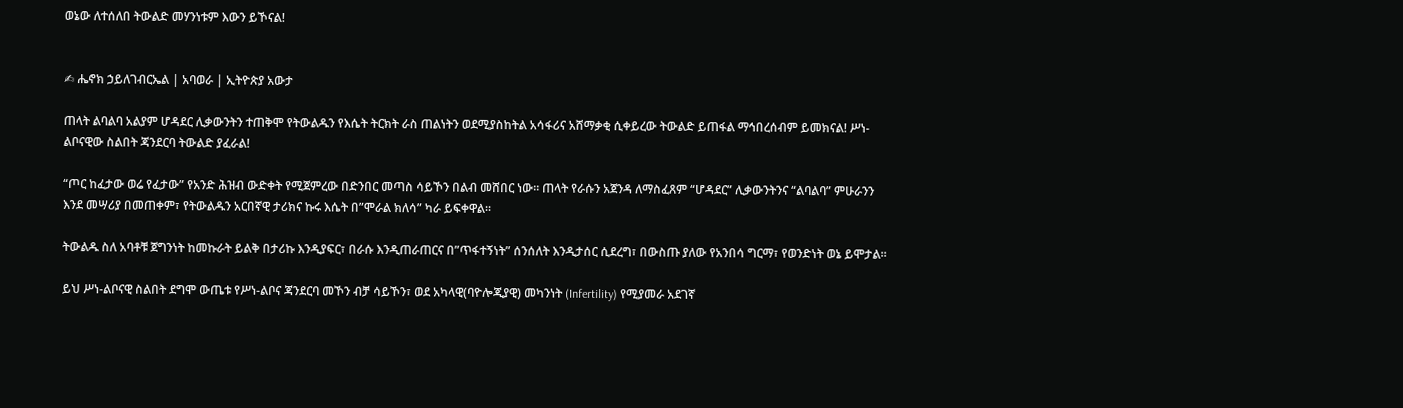ወኔው ለተሰለበ ትውልድ መሃንነቱም እውን ይኾናል!


✍ ሔኖክ ኃይለገብርኤል | አባወራ | ኢትዮጵያ አውታ

ጠላት ልባልባ አልያም ሆዳደር ሊቃውንትን ተጠቅሞ የትውልዱን የእሴት ትርክት ራስ ጠልነትን ወደሚያስከትል አሳፋሪና አሸማቃቂ ሲቀይረው ትውልድ ይጠፋል ማኅበረሰብም ይመክናል! ሥነ-ልቦናዊው ስልበት ጃንደርባ ትውልድ ያፈራል!

“ጦር ከፈታው ወሬ የፈታው” የአንድ ሕዝብ ውድቀት የሚጀምረው በድንበር መጣስ ሳይኾን በልብ መሸበር ነው። ጠላት የራሱን አጀንዳ ለማስፈጸም “ሆዳደር” ሊቃውንትንና “ልባልባ” ምሁራንን እንደ መሣሪያ በመጠቀም፣ የትውልዱን አርበኛዊ ታሪክና ኩሩ እሴት በ”ሞራል ክለሳ” ካራ ይፍቀዋል።

ትውልዱ ስለ አባቶቹ ጀግንነት ከመኩራት ይልቅ በታሪኩ እንዲያፍር፣ በራሱ እንዲጠራጠርና በ”ጥፋተኝነት” ሰንሰለት እንዲታሰር ሲደረግ፣ በውስጡ ያለው የአንበሳ ግርማ፣ የወንድነት ወኔ ይሞታል።

ይህ ሥነ-ልቦናዊ ስልበት ደግሞ ውጤቱ የሥነ-ልቦና ጃንደርባ መኾን ብቻ ሳይኾን፣ ወደ አካላዊ(ባዮሎጂያዊ) መካንነት (Infertility) የሚያመራ አደገኛ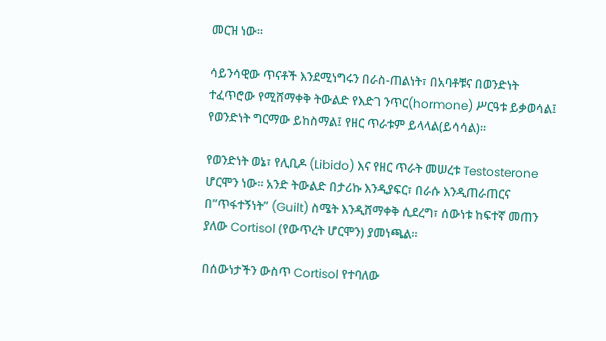መርዝ ነው።

ሳይንሳዊው ጥናቶች እንደሚነግሩን በራስ-ጠልነት፣ በአባቶቹና በወንድነት ተፈጥሮው የሚሸማቀቅ ትውልድ የእድገ ንጥር(hormone) ሥርዓቱ ይቃወሳል፤ የወንድነት ግርማው ይከስማል፤ የዘር ጥራቱም ይላላል(ይሳሳል)።

የወንድነት ወኔ፣ የሊቢዶ (Libido) እና የዘር ጥራት መሠረቱ Testosterone ሆርሞን ነው። አንድ ትውልድ በታሪኩ እንዲያፍር፣ በራሱ እንዲጠራጠርና በ”ጥፋተኝነት” (Guilt) ስሜት እንዲሸማቀቅ ሲደረግ፣ ሰውነቱ ከፍተኛ መጠን ያለው Cortisol (የውጥረት ሆርሞን) ያመነጫል።

በሰውነታችን ውስጥ Cortisol የተባለው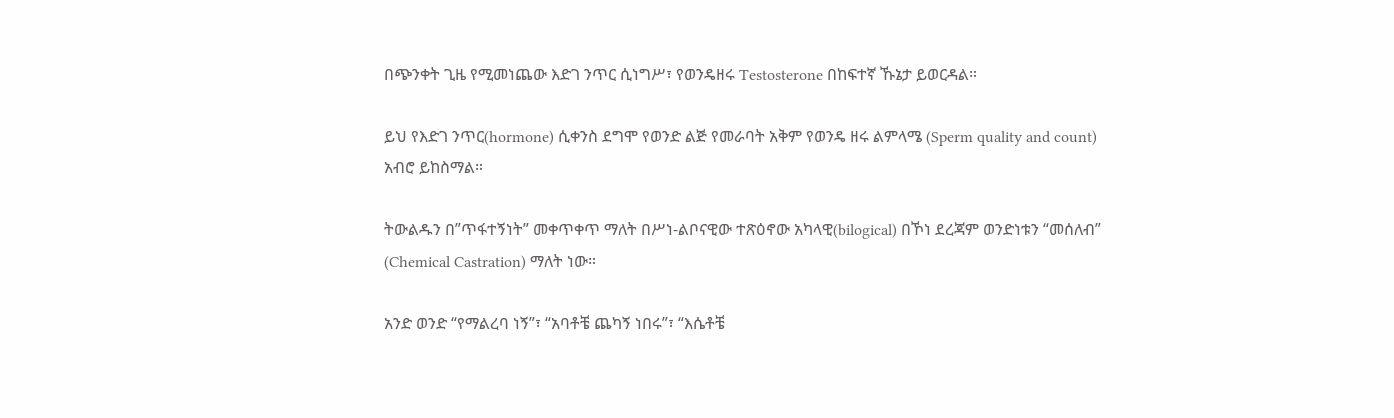በጭንቀት ጊዜ የሚመነጨው እድገ ንጥር ሲነግሥ፣ የወንዴዘሩ Testosterone በከፍተኛ ኹኔታ ይወርዳል።

ይህ የእድገ ንጥር(hormone) ሲቀንስ ደግሞ የወንድ ልጅ የመራባት አቅም የወንዴ ዘሩ ልምላሜ (Sperm quality and count) አብሮ ይከስማል።

ትውልዱን በ”ጥፋተኝነት” መቀጥቀጥ ማለት በሥነ-ልቦናዊው ተጽዕኖው አካላዊ(bilogical) በኾነ ደረጃም ወንድነቱን “መሰለብ” (Chemical Castration) ማለት ነው።

አንድ ወንድ “የማልረባ ነኝ”፣ “አባቶቼ ጨካኝ ነበሩ”፣ “እሴቶቼ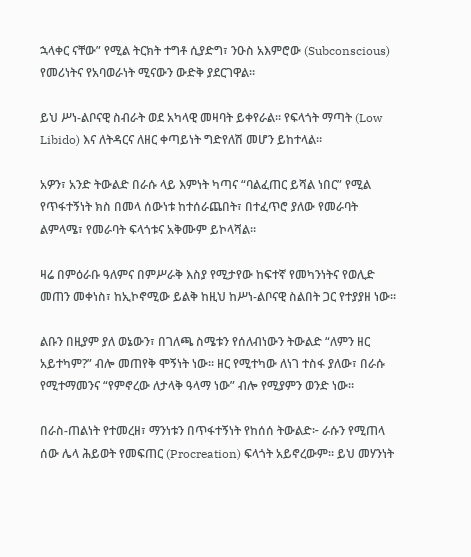ኋላቀር ናቸው” የሚል ትርክት ተግቶ ሲያድግ፣ ንዑስ አእምሮው (Subconscious) የመሪነትና የአባወራነት ሚናውን ውድቅ ያደርገዋል።

ይህ ሥነ-ልቦናዊ ስብራት ወደ አካላዊ መዛባት ይቀየራል። የፍላጎት ማጣት (Low Libido) እና ለትዳርና ለዘር ቀጣይነት ግድየለሽ መሆን ይከተላል።

አዎን፣ አንድ ትውልድ በራሱ ላይ እምነት ካጣና “ባልፈጠር ይሻል ነበር” የሚል የጥፋተኝነት ክስ በመላ ሰውነቱ ከተሰራጨበት፣ በተፈጥሮ ያለው የመራባት ልምላሜ፣ የመራባት ፍላጎቱና አቅሙም ይኮላሻል።

ዛሬ በምዕራቡ ዓለምና በምሥራቅ እስያ የሚታየው ከፍተኛ የመካንነትና የወሊድ መጠን መቀነስ፣ ከኢኮኖሚው ይልቅ ከዚህ ከሥነ-ልቦናዊ ስልበት ጋር የተያያዘ ነው።

ልቡን በዚያም ያለ ወኔውን፣ በገለጫ ስሜቱን የሰለብነውን ትውልድ “ለምን ዘር አይተካም?” ብሎ መጠየቅ ሞኝነት ነው። ዘር የሚተካው ለነገ ተስፋ ያለው፣ በራሱ የሚተማመንና “የምኖረው ለታላቅ ዓላማ ነው” ብሎ የሚያምን ወንድ ነው።

በራስ-ጠልነት የተመረዘ፣ ማንነቱን በጥፋተኝነት የከሰሰ ትውልድ፦ ራሱን የሚጠላ ሰው ሌላ ሕይወት የመፍጠር (Procreation) ፍላጎት አይኖረውም። ይህ መሃንነት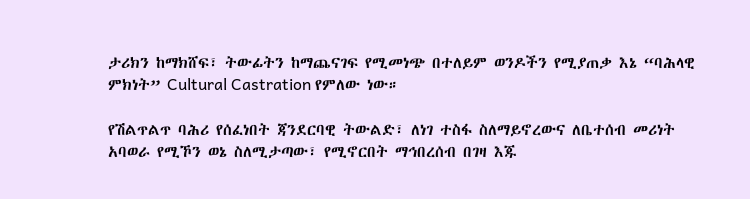ታሪክን ከማክሸፍ፣ ትውፊትን ከማጨናገፍ የሚመነጭ በተለይም ወንዶችን የሚያጠቃ እኔ “ባሕላዊ ምክነት” Cultural Castration የምለው ነው።

የሽልጥልጥ ባሕሪ የሰፈነበት ጃንደርባዊ ትውልድ፣ ለነገ ተስፋ ስለማይኖረውና ለቤተሰብ መሪነት አባወራ የሚኾን ወኔ ስለሚታጣው፣ የሚኖርበት ማኅበረሰብ በገዛ እጁ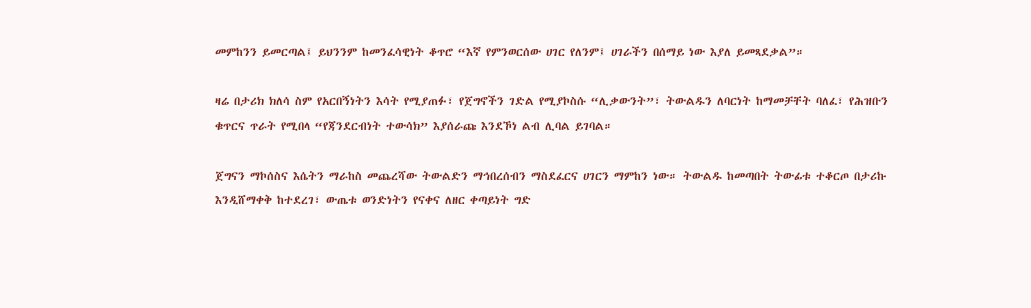መምከንን ይመርጣል፤ ይህንንም ከመንፈሳዊነት ቆጥሮ “እኛ የምንወርሰው ሀገር የለንም፤ ሀገራችን በሰማይ ነው እያለ ይመጻደቃል”።

ዛሬ በታሪክ ክለሳ ስም የአርበኝነትን እሳት የሚያጠፉ፣ የጀግኖችን ገድል የሚያኮስሱ “ሊቃውንት”፣ ትውልዱን ለባርነት ከማመቻቸት ባለፈ፣ የሕዝቡን ቁጥርና ጥራት የሚበላ “የጃንደርብነት ተውሳክ” እያሰራጩ እንደኾነ ልብ ሊባል ይገባል።

ጀግናን ማኮሰስና እሴትን ማራከስ መጨረሻው ትውልድን ማኅበረሰብን ማስደፈርና ሀገርን ማምከን ነው። ትውልዱ ከመጣበት ትውፊቱ ተቆርጦ በታሪኩ እንዲሸማቀቅ ከተደረገ፣ ውጤቱ ወንድነትን የናቀና ለዘር ቀጣይነት ግድ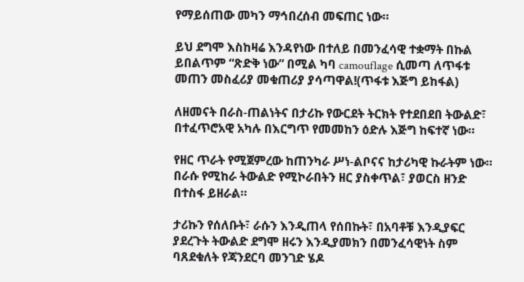የማይሰጠው መካን ማኅበረሰብ መፍጠር ነው።

ይህ ደግሞ እስከዛሬ እንዳየነው በተለይ በመንፈሳዊ ተቋማት በኩል ይበልጥም “ጽድቅ ነው” በሚል ካባ camouflage ሲመጣ ለጥፋቱ መጠን መስፈሪያ መቁጠሪያ ያሳጣዋል!(ጥፋቱ እጅግ ይከፋል)

ለዘመናት በራስ-ጠልነትና በታሪኩ የውርደት ትርክት የተደበደበ ትውልድ፣ በተፈጥሮአዊ አካሉ በእርግጥ የመመከን ዕድሉ እጅግ ከፍተኛ ነው።

የዘር ጥራት የሚጀምረው ከጠንካራ ሥነ-ልቦናና ከታሪካዊ ኩራትም ነው። በራሱ የሚከራ ትውልድ የሚኮራበትን ዘር ያስቀጥል፣ ያወርስ ዘንድ በተስፋ ይዘራል።

ታሪኩን የሰለቡት፣ ራሱን እንዲጠላ የሰበኩት፣ በአባቶቹ እንዲያፍር ያደረጉት ትውልድ ደግሞ ዘሩን እንዲያመክን በመንፈሳዊነት ስም ባጸደቁለት የጃንደርባ መንገድ ሄዶ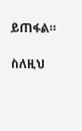ይጠፋል።

ስለዚህ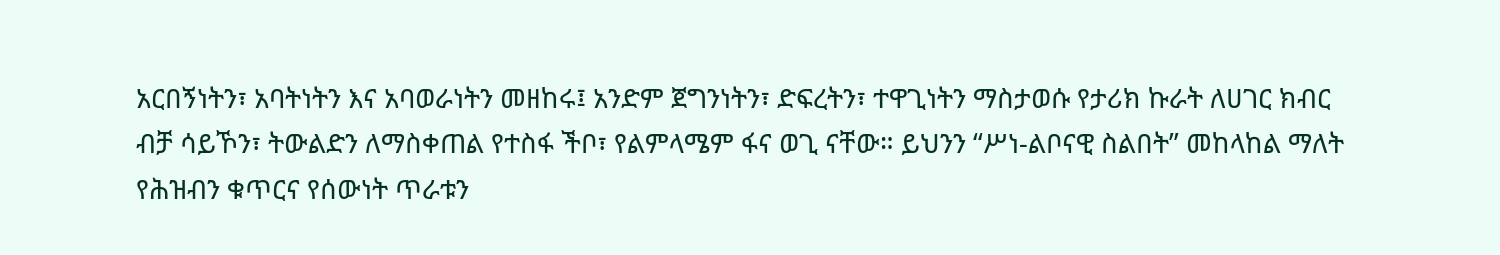አርበኝነትን፣ አባትነትን እና አባወራነትን መዘከሩ፤ አንድም ጀግንነትን፣ ድፍረትን፣ ተዋጊነትን ማስታወሱ የታሪክ ኩራት ለሀገር ክብር ብቻ ሳይኾን፣ ትውልድን ለማስቀጠል የተስፋ ችቦ፣ የልምላሜም ፋና ወጊ ናቸው። ይህንን “ሥነ-ልቦናዊ ስልበት” መከላከል ማለት የሕዝብን ቁጥርና የሰውነት ጥራቱን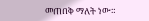መጠበቅ ማለት ነው።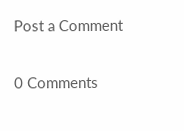Post a Comment

0 Comments